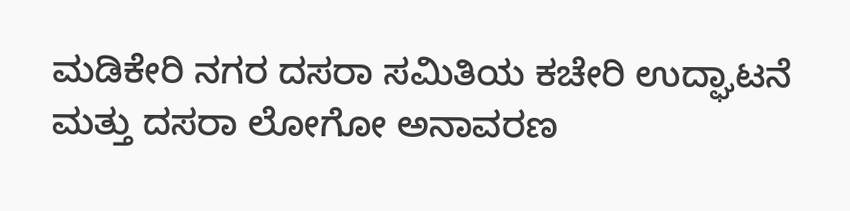ಮಡಿಕೇರಿ ನಗರ ದಸರಾ ಸಮಿತಿಯ ಕಚೇರಿ ಉದ್ಘಾಟನೆ ಮತ್ತು ದಸರಾ ಲೋಗೋ ಅನಾವರಣ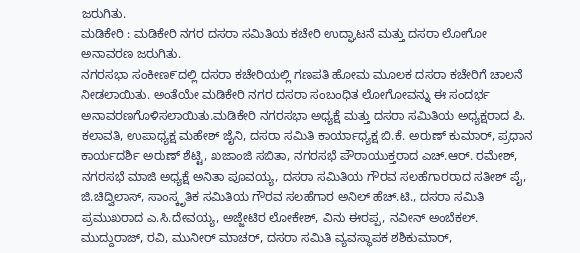ಜರುಗಿತು.
ಮಡಿಕೇರಿ : ಮಡಿಕೇರಿ ನಗರ ದಸರಾ ಸಮಿತಿಯ ಕಚೇರಿ ಉದ್ಘಾಟನೆ ಮತ್ತು ದಸರಾ ಲೋಗೋ ಅನಾವರಣ ಜರುಗಿತು.
ನಗರಸಭಾ ಸಂಕೀಣ೯ದಲ್ಲಿ ದಸರಾ ಕಚೇರಿಯಲ್ಲಿ ಗಣಪತಿ ಹೋಮ ಮೂಲಕ ದಸರಾ ಕಚೇರಿಗೆ ಚಾಲನೆ ನೀಡಲಾಯಿತು. ಅಂತೆಯೇ ಮಡಿಕೇರಿ ನಗರ ದಸರಾ ಸಂಬಂಧಿತ ಲೋಗೋವನ್ನು ಈ ಸಂದರ್ಭ ಅನಾವರಣಗೊಳಿಸಲಾಯಿತು.ಮಡಿಕೇರಿ ನಗರಸಭಾ ಅಧ್ಯಕ್ಷೆ ಮತ್ತು ದಸರಾ ಸಮಿತಿಯ ಅಧ್ಯಕ್ಷರಾದ ಪಿ. ಕಲಾವತಿ, ಉಪಾಧ್ಯಕ್ಷ ಮಹೇಶ್ ಜೈನಿ, ದಸರಾ ಸಮಿತಿ ಕಾರ್ಯಾಧ್ಯಕ್ಷ ಬಿ.ಕೆ. ಅರುಣ್ ಕುಮಾರ್, ಪ್ರಧಾನ ಕಾರ್ಯದರ್ಶಿ ಅರುಣ್ ಶೆಟ್ಟಿ, ಖಜಾಂಜಿ ಸಬಿತಾ, ನಗರಸಭೆ ಪೌರಾಯುಕ್ತರಾದ ಎಚ್.ಆರ್. ರಮೇಶ್, ನಗರಸಭೆ ಮಾಜಿ ಅಧ್ಯಕ್ಷೆ ಅನಿತಾ ಪೂವಯ್ಯ, ದಸರಾ ಸಮಿತಿಯ ಗೌರವ ಸಲಹೆಗಾರರಾದ ಸತೀಶ್ ಪೈ, ಜಿ.ಚಿದ್ವಿಲಾಸ್, ಸಾಂಸ್ಕೃತಿಕ ಸಮಿತಿಯ ಗೌರವ ಸಲಹೆಗಾರ ಅನಿಲ್ ಹೆಚ್.ಟಿ., ದಸರಾ ಸಮಿತಿ ಪ್ರಮುಖರಾದ ಎ.ಸಿ.ದೇವಯ್ಯ, ಅಜ್ಜೇಟಿರ ಲೋಕೇಶ್, ವಿನು ಈರಪ್ಪ, ನವೀನ್ ಅಂಬೆಕಲ್. ಮುದ್ದುರಾಜ್, ರವಿ, ಮುನೀರ್ ಮಾಚರ್, ದಸರಾ ಸಮಿತಿ ವ್ಯವಸ್ಥಾಪಕ ಶಶಿಕುಮಾರ್,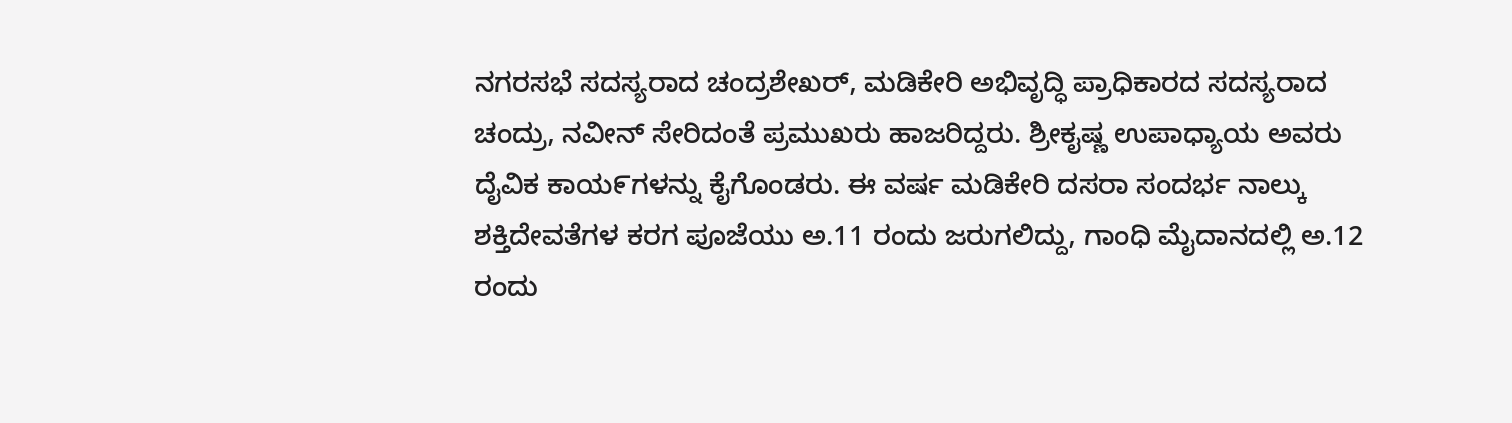ನಗರಸಭೆ ಸದಸ್ಯರಾದ ಚಂದ್ರಶೇಖರ್, ಮಡಿಕೇರಿ ಅಭಿವೃದ್ಧಿ ಪ್ರಾಧಿಕಾರದ ಸದಸ್ಯರಾದ ಚಂದ್ರು, ನವೀನ್ ಸೇರಿದಂತೆ ಪ್ರಮುಖರು ಹಾಜರಿದ್ದರು. ಶ್ರೀಕೖಷ್ಣ ಉಪಾಧ್ಯಾಯ ಅವರು ದೈವಿಕ ಕಾಯ೯ಗಳನ್ನು ಕೈಗೊಂಡರು. ಈ ವರ್ಷ ಮಡಿಕೇರಿ ದಸರಾ ಸಂದರ್ಭ ನಾಲ್ಕು ಶಕ್ತಿದೇವತೆಗಳ ಕರಗ ಪೂಜೆಯು ಅ.11 ರಂದು ಜರುಗಲಿದ್ದು, ಗಾಂಧಿ ಮೈದಾನದಲ್ಲಿ ಅ.12 ರಂದು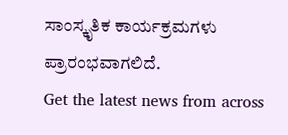ಸಾಂಸ್ಕೃತಿಕ ಕಾರ್ಯಕ್ರಮಗಳು ಪ್ರಾರಂಭವಾಗಲಿದೆ.
Get the latest news from across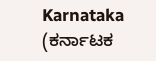Karnataka (ಕರ್ನಾಟಕ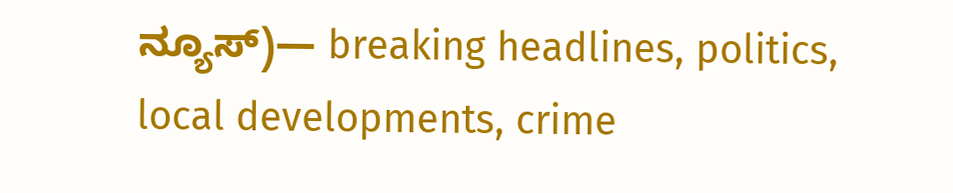ನ್ಯೂಸ್)— breaking headlines, politics, local developments, crime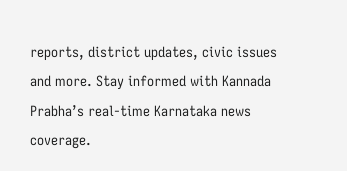reports, district updates, civic issues and more. Stay informed with Kannada Prabha’s real‑time Karnataka news coverage.